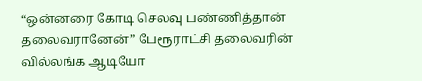“ஒன்னரை கோடி செலவு பண்ணித்தான் தலைவரானேன்” பேரூராட்சி தலைவரின் வில்லங்க ஆடியோ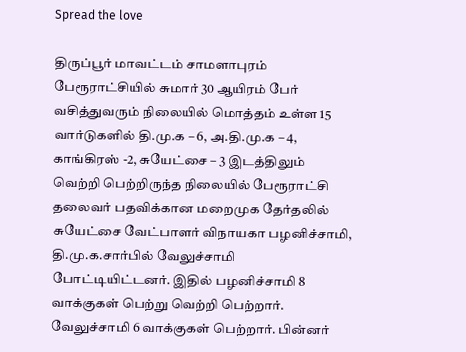Spread the love

திருப்பூர் மாவட்டம் சாமளாபுரம் பேரூராட்சியில் சுமார் 30 ஆயிரம் பேர் வசித்துவரும் நிலையில் மொத்தம் உள்ள 15 வார்டுகளில் தி.மு.க – 6, அ.தி.மு.க – 4, காங்கிரஸ் -2, சுயேட்சை – 3 இடத்திலும் வெற்றி பெற்றிருந்த நிலையில் பேரூராட்சி தலைவர் பதவிக்கான மறைமுக தேர்தலில் சுயேட்சை வேட்பாளர் விநாயகா பழனிச்சாமி, தி.மு.க.சார்பில் வேலுச்சாமி போட்டியிட்டனர். இதில் பழனிச்சாமி 8 வாக்குகள் பெற்று வெற்றி பெற்றார். வேலுச்சாமி 6 வாக்குகள் பெற்றார். பின்னர்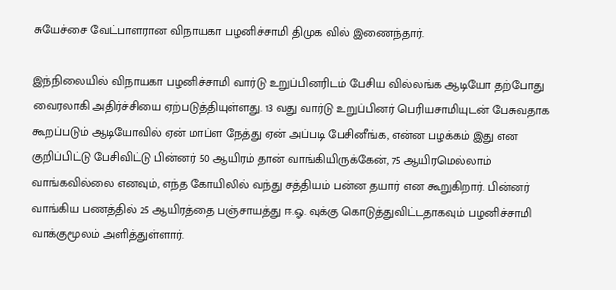சுயேச்சை வேட்பாளரான விநாயகா பழனிச்சாமி திமுக வில் இணைந்தார்.

இந்நிலையில் விநாயகா பழனிச்சாமி வார்டு உறுப்பினரிடம் பேசிய வில்லங்க ஆடியோ தற்போது வைரலாகி அதிர்ச்சியை ஏற்படுத்தியுள்ளது. 13 வது வார்டு உறுப்பினர் பெரியசாமியுடன் பேசுவதாக கூறப்படும் ஆடியோவில் ஏன் மாப்ள நேத்து ஏன் அப்படி பேசினீங்க, என்ன பழக்கம் இது என குறிப்பிட்டு பேசிவிட்டு பின்னர் 50 ஆயிரம் தான் வாங்கியிருக்கேன், 75 ஆயிரமெல்லாம் வாங்கவில்லை எனவும், எந்த கோயிலில் வந்து சத்தியம் பன்ன தயார் என கூறுகிறார். பின்னர் வாங்கிய பணத்தில் 25 ஆயிரத்தை பஞ்சாயத்து ஈ.ஓ. வுக்கு கொடுத்துவிட்டதாகவும் பழனிச்சாமி வாக்குமூலம் அளித்துள்ளார்.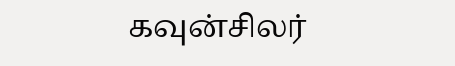கவுன்சிலர்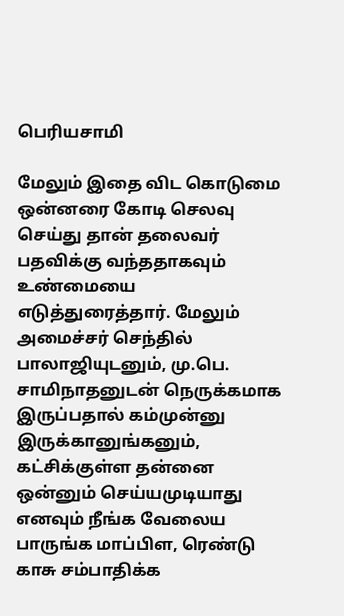பெரியசாமி

மேலும் இதை விட கொடுமை ஒன்னரை கோடி செலவு செய்து தான் தலைவர் பதவிக்கு வந்ததாகவும் உண்மையை எடுத்துரைத்தார். மேலும் அமைச்சர் செந்தில் பாலாஜியுடனும், மு.பெ. சாமிநாதனுடன் நெருக்கமாக இருப்பதால் கம்முன்னு இருக்கானுங்கனும், கட்சிக்குள்ள தன்னை ஒன்னும் செய்யமுடியாது எனவும் நீங்க வேலைய பாருங்க மாப்பிள, ரெண்டு காசு சம்பாதிக்க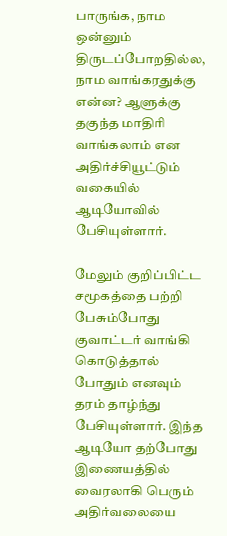பாருங்க, நாம ஒன்னும் திருடப்போறதில்ல, நாம வாங்கரதுக்கு என்ன? ஆளுக்கு தகுந்த மாதிரி வாங்கலாம் என அதிர்ச்சியூட்டும் வகையில் ஆடியோவில் பேசியுள்ளார்.

மேலும் குறிப்பிட்ட சமூகத்தை பற்றி பேசும்போது குவாட்டர் வாங்கி கொடுத்தால் போதும் எனவும் தரம் தாழ்ந்து பேசியுள்ளார். இந்த ஆடியோ தற்போது இணையத்தில் வைரலாகி பெரும் அதிர்வலையை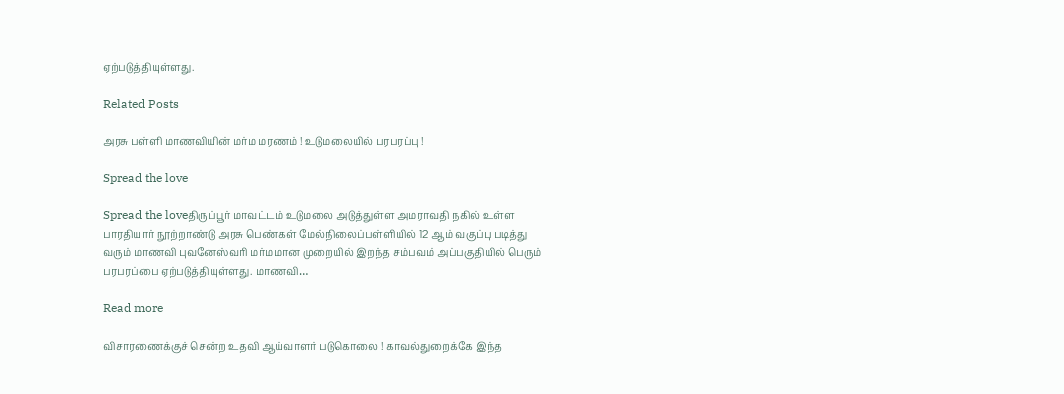ஏற்படுத்தியுள்ளது.

Related Posts

அரசு பள்ளி மாணவியின் மர்ம மரணம் ! உடுமலையில் பரபரப்பு !

Spread the love

Spread the loveதிருப்பூர் மாவட்டம் உடுமலை அடுத்துள்ள அமராவதி நகில் உள்ள பாரதியார் நூற்றாண்டு அரசு பெண்கள் மேல்நிலைப்பள்ளியில் 12 ஆம் வகுப்பு படித்து வரும் மாணவி புவனேஸ்வரி மர்மமான முறையில் இறந்த சம்பவம் அப்பகுதியில் பெரும் பரபரப்பை ஏற்படுத்தியுள்ளது. மாணவி…

Read more

விசாரணைக்குச் சென்ற உதவி ஆய்வாளர் படுகொலை ! காவல்துறைக்கே இந்த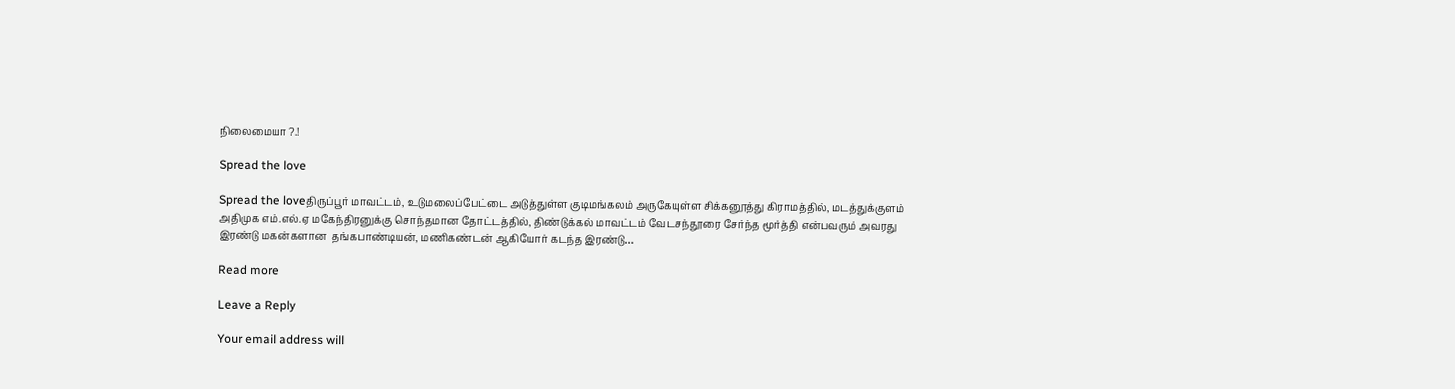நிலைமையா ?.!

Spread the love

Spread the loveதிருப்பூர் மாவட்டம், உடுமலைப்பேட்டை அடுத்துள்ள குடிமங்கலம் அருகேயுள்ள சிக்கனூத்து கிராமத்தில், மடத்துக்குளம் அதிமுக எம்.எல்.ஏ மகேந்திரனுக்கு சொந்தமான தோட்டத்தில், திண்டுக்கல் மாவட்டம் வேடசந்தூரை சேர்ந்த மூர்த்தி என்பவரும் அவரது இரண்டு மகன்களான  தங்கபாண்டியன், மணிகண்டன் ஆகியோர் கடந்த இரண்டு…

Read more

Leave a Reply

Your email address will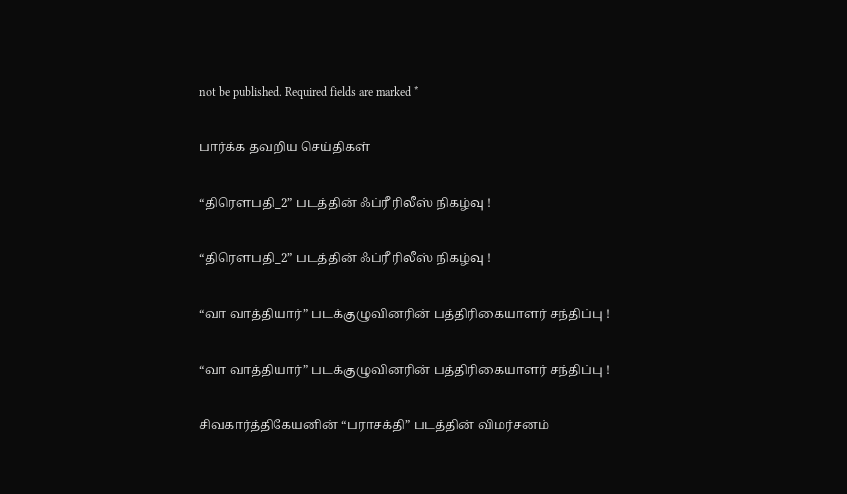not be published. Required fields are marked *

பார்க்க தவறிய செய்திகள்

“திரௌபதி_2” படத்தின் ஃப்ரீ ரிலீஸ் நிகழ்வு !

“திரௌபதி_2” படத்தின் ஃப்ரீ ரிலீஸ் நிகழ்வு !

“வா வாத்தியார்” படக்குழுவினரின் பத்திரிகையாளர் சந்திப்பு !

“வா வாத்தியார்” படக்குழுவினரின் பத்திரிகையாளர் சந்திப்பு !

சிவகார்த்திகேயனின் “பராசக்தி” படத்தின் விமர்சனம்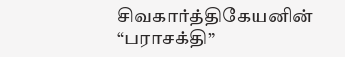சிவகார்த்திகேயனின் “பராசக்தி”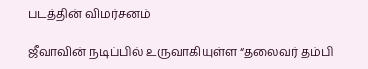படத்தின் விமர்சனம்

ஜீவாவின் நடிப்பில் உருவாகியுள்ள “தலைவர் தம்பி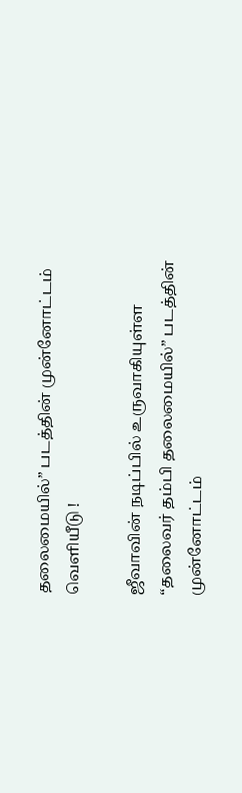தலைமையில்” படத்தின் முன்னோட்டம் வெளியீடு !

ஜீவாவின் நடிப்பில் உருவாகியுள்ள “தலைவர் தம்பி தலைமையில்” படத்தின் முன்னோட்டம்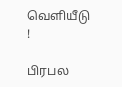வெளியீடு !

பிரபல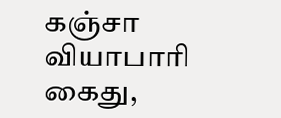கஞ்சா வியாபாரி கைது,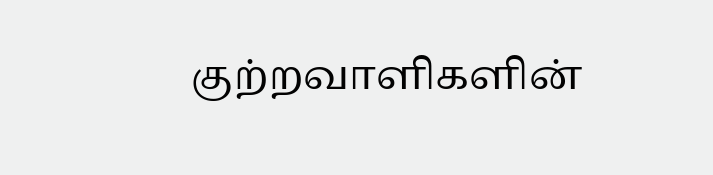குற்றவாளிகளின்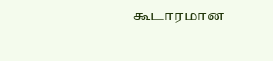கூடாரமான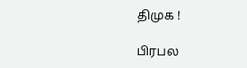திமுக !

பிரபல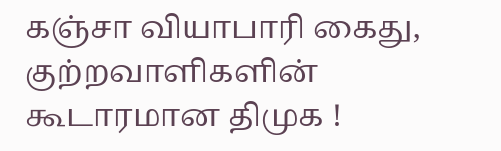கஞ்சா வியாபாரி கைது, குற்றவாளிகளின் கூடாரமான திமுக !